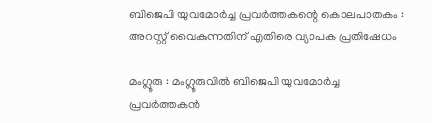ബിജെപി യുവമോർച്ച പ്രവർത്തകന്റെ കൊലപാതകം : അറസ്റ്റ് വൈകുന്നതിന് എതിരെ വ്യാപക പ്രതിഷേധം

മംഗ്ലൂരു : മംഗ്ലൂരുവിൽ ബിജെപി യുവമോർച്ച പ്രവർത്തകൻ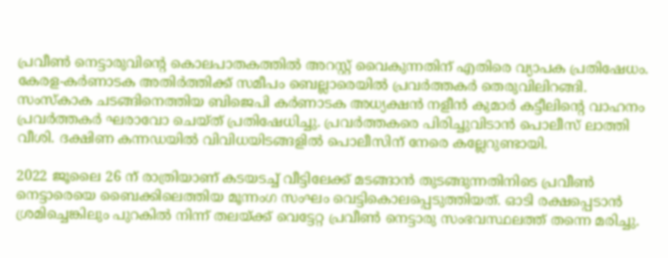പ്രവീൺ നെട്ടാരുവിന്റെ കൊലപാതകത്തിൽ അറസ്റ്റ് വൈകുന്നതിന് എതിരെ വ്യാപക പ്രതിഷേധം. കേരള-കർണാടക അതിർത്തിക്ക് സമീപം ബെല്ലാരെയിൽ പ്രവർത്തകർ തെരുവിലിറങ്ങി. സംസ്കാക ചടങ്ങിനെത്തിയ ബിജെപി കർണാടക അധ്യക്ഷൻ നളീൻ കുമാർ കട്ടീലിന്റെ വാഹനം പ്രവർത്തകർ ഘരാവോ ചെയ്ത് പ്രതിഷേധിച്ചു. പ്രവർത്തകരെ പിരിച്ചുവിടാൻ പൊലീസ് ലാത്തി വീശി. ദക്ഷിണ കന്നഡയിൽ വിവിധയിടങ്ങളിൽ പൊലീസിന് നേരെ കല്ലേറുണ്ടായി.

2022 ജൂലൈ 26 ന് രാത്രിയാണ് കടയടച്ച് വീട്ടിലേക്ക് മടങ്ങാൻ തുടങ്ങുന്നതിനിടെ പ്രവീൺ നെട്ടാരെയെ ബൈക്കിലെത്തിയ മൂന്നംഗ സംഘം വെട്ടികൊലപ്പെടുത്തിയത്. ഓടി രക്ഷപ്പെടാൻ ശ്രമിച്ചെങ്കിലും പുറകിൽ നിന്ന് തലയ്ക്ക് വെട്ടേറ്റ പ്രവീൺ നെട്ടാരു സംഭവസ്ഥലത്ത് തന്നെ മരിച്ചു.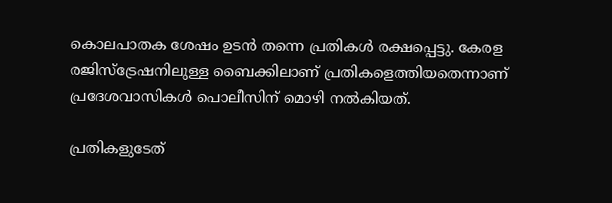കൊലപാതക ശേഷം ഉടൻ തന്നെ പ്രതികൾ രക്ഷപ്പെട്ടു. കേരള രജിസ്ട്രേഷനിലുള്ള ബൈക്കിലാണ് പ്രതികളെത്തിയതെന്നാണ് പ്രദേശവാസികൾ പൊലീസിന് മൊഴി നൽകിയത്.

പ്രതികളുടേത്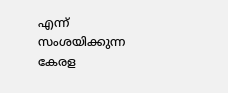എന്ന് സംശയിക്കുന്ന കേരള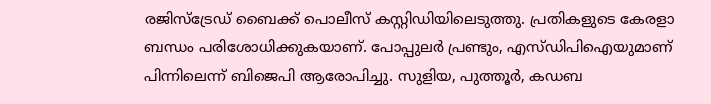രജിസ്ട്രേഡ് ബൈക്ക് പൊലീസ് കസ്റ്റിഡിയിലെടുത്തു. പ്രതികളുടെ കേരളാ ബന്ധം പരിശോധിക്കുകയാണ്. പോപ്പുലർ പ്രണ്ടും, എസ്ഡിപിഐയുമാണ് പിന്നിലെന്ന് ബിജെപി ആരോപിച്ചു. സുളിയ, പുത്തൂർ, കഡബ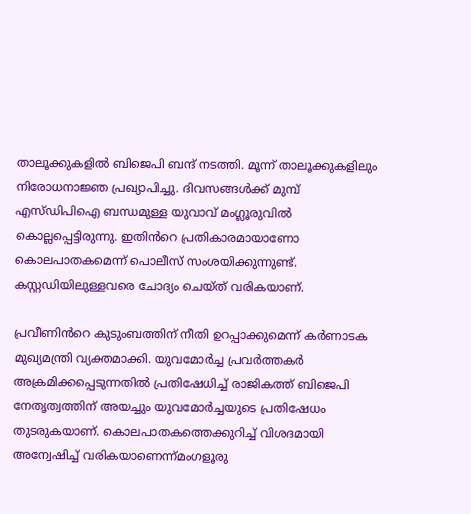താലൂക്കുകളിൽ ബിജെപി ബന്ദ് നടത്തി. മൂന്ന് താലൂക്കുകളിലും നിരോധനാജ്ഞ പ്രഖ്യാപിച്ചു. ദിവസങ്ങൾക്ക് മുമ്പ് എസ്ഡിപിഐ ബന്ധമുള്ള യുവാവ് മംഗ്ലൂരുവിൽ കൊല്ലപ്പെട്ടിരുന്നു. ഇതിൻറെ പ്രതികാരമായാണോ കൊലപാതകമെന്ന് പൊലീസ് സംശയിക്കുന്നുണ്ട്. കസ്റ്റഡിയിലുള്ളവരെ ചോദ്യം ചെയ്ത് വരികയാണ്.

പ്രവീണിൻറെ കുടുംബത്തിന് നീതി ഉറപ്പാക്കുമെന്ന് കർണാടക മുഖ്യമന്ത്രി വ്യക്തമാക്കി. യുവമോർച്ച പ്രവർത്തകർ അക്രമിക്കപ്പെടുന്നതിൽ പ്രതിഷേധിച്ച് രാജികത്ത് ബിജെപി നേതൃത്വത്തിന് അയച്ചും യുവമോർച്ചയുടെ പ്രതിഷേധം തുടരുകയാണ്. കൊലപാതകത്തെക്കുറിച്ച് വിശദമായി അന്വേഷിച്ച് വരികയാണെന്ന്മംഗളൂരു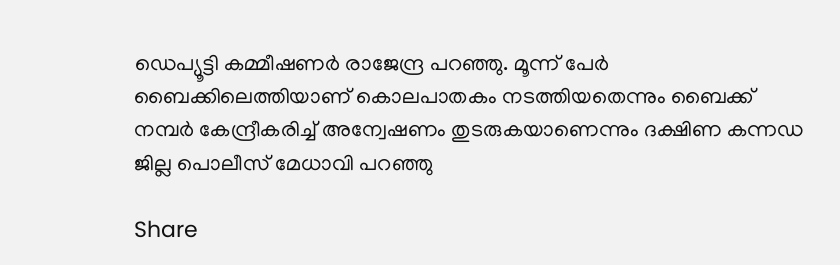ഡെപ്യൂട്ടി കമ്മീഷണർ രാജേന്ദ്ര പറഞ്ഞു. മൂന്ന് പേർ ബൈക്കിലെത്തിയാണ് കൊലപാതകം നടത്തിയതെന്നും ബൈക്ക് നമ്പർ കേന്ദ്രീകരിച്ച് അന്വേഷണം തുടരുകയാണെന്നും ദക്ഷിണ കന്നഡ ജില്ല പൊലീസ് മേധാവി പറഞ്ഞു

Share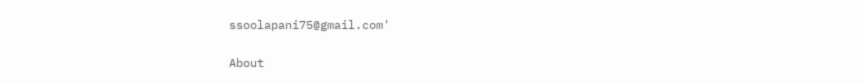ssoolapani75@gmail.com'

About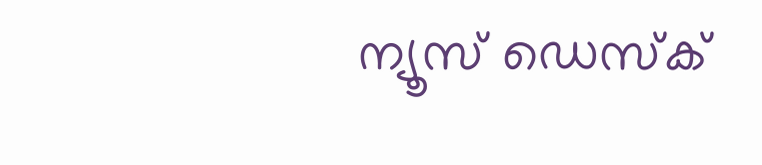ന്യൂസ് ഡെസ്ക്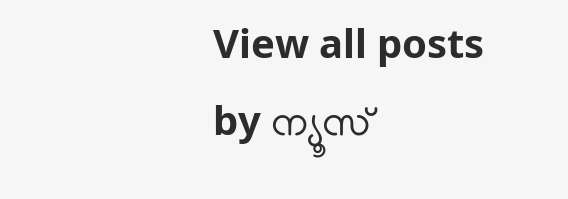View all posts by ന്യൂസ്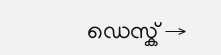ഡെസ്ക് →